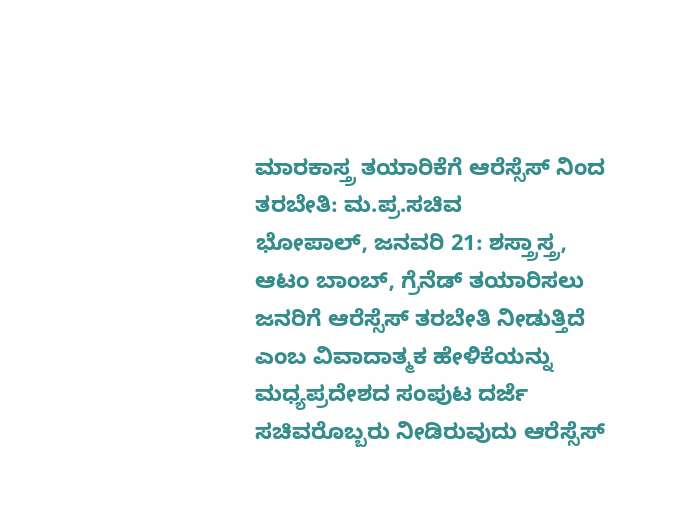ಮಾರಕಾಸ್ತ್ರ ತಯಾರಿಕೆಗೆ ಆರೆಸ್ಸೆಸ್ ನಿಂದ ತರಬೇತಿ: ಮ.ಪ್ರ.ಸಚಿವ
ಭೋಪಾಲ್, ಜನವರಿ 21: ಶಸ್ತ್ರಾಸ್ತ್ರ, ಆಟಂ ಬಾಂಬ್, ಗ್ರೆನೆಡ್ ತಯಾರಿಸಲು ಜನರಿಗೆ ಆರೆಸ್ಸೆಸ್ ತರಬೇತಿ ನೀಡುತ್ತಿದೆ ಎಂಬ ವಿವಾದಾತ್ಮಕ ಹೇಳಿಕೆಯನ್ನು ಮಧ್ಯಪ್ರದೇಶದ ಸಂಪುಟ ದರ್ಜೆ ಸಚಿವರೊಬ್ಬರು ನೀಡಿರುವುದು ಆರೆಸ್ಸೆಸ್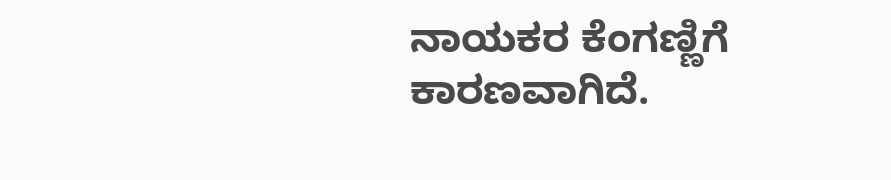ನಾಯಕರ ಕೆಂಗಣ್ಣಿಗೆ ಕಾರಣವಾಗಿದೆ.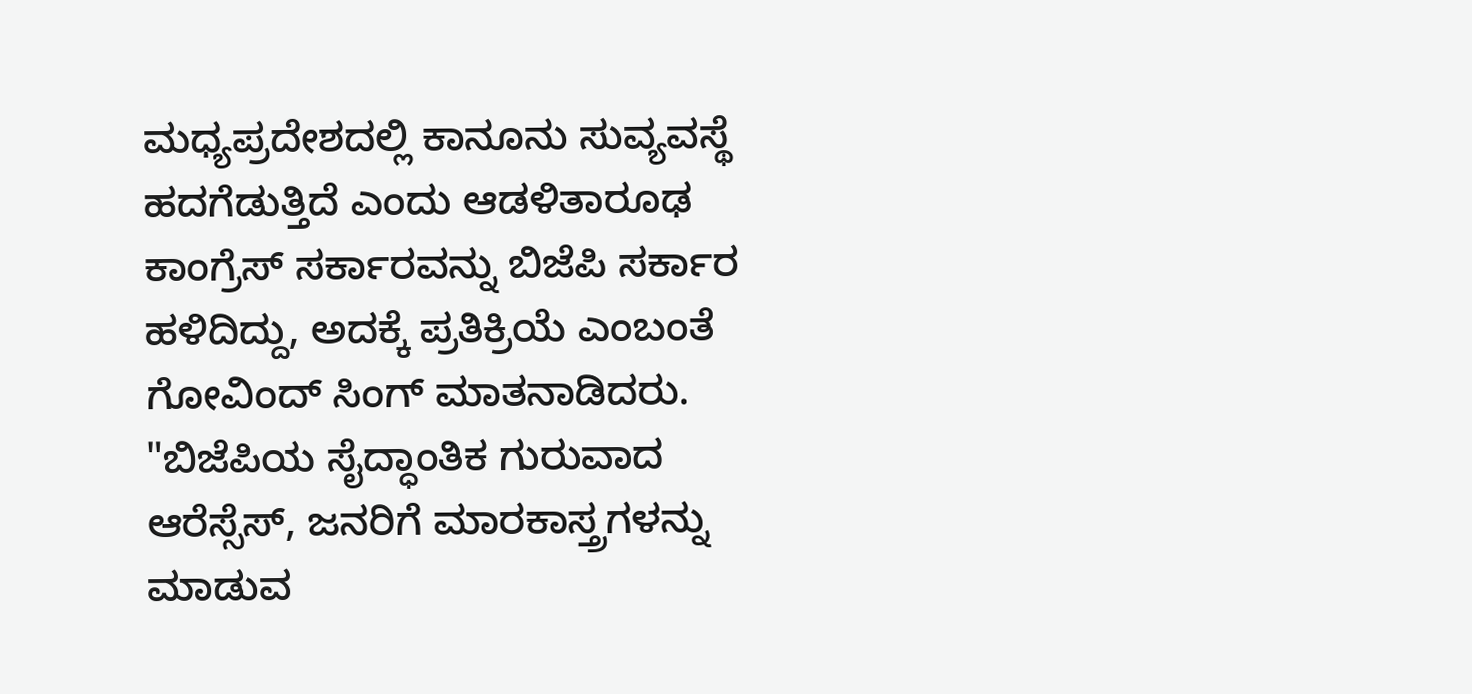ಮಧ್ಯಪ್ರದೇಶದಲ್ಲಿ ಕಾನೂನು ಸುವ್ಯವಸ್ಥೆ ಹದಗೆಡುತ್ತಿದೆ ಎಂದು ಆಡಳಿತಾರೂಢ ಕಾಂಗ್ರೆಸ್ ಸರ್ಕಾರವನ್ನು ಬಿಜೆಪಿ ಸರ್ಕಾರ ಹಳಿದಿದ್ದು, ಅದಕ್ಕೆ ಪ್ರತಿಕ್ರಿಯೆ ಎಂಬಂತೆ ಗೋವಿಂದ್ ಸಿಂಗ್ ಮಾತನಾಡಿದರು.
"ಬಿಜೆಪಿಯ ಸೈದ್ಧಾಂತಿಕ ಗುರುವಾದ ಆರೆಸ್ಸೆಸ್, ಜನರಿಗೆ ಮಾರಕಾಸ್ತ್ರಗಳನ್ನು ಮಾಡುವ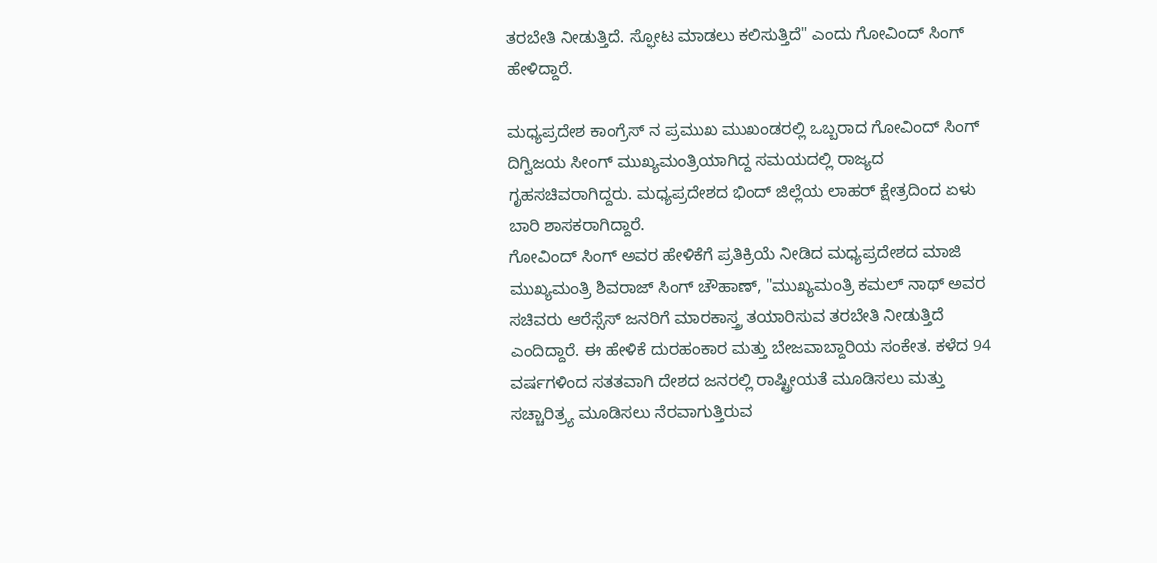ತರಬೇತಿ ನೀಡುತ್ತಿದೆ. ಸ್ಫೋಟ ಮಾಡಲು ಕಲಿಸುತ್ತಿದೆ" ಎಂದು ಗೋವಿಂದ್ ಸಿಂಗ್ ಹೇಳಿದ್ದಾರೆ.

ಮಧ್ಯಪ್ರದೇಶ ಕಾಂಗ್ರೆಸ್ ನ ಪ್ರಮುಖ ಮುಖಂಡರಲ್ಲಿ ಒಬ್ಬರಾದ ಗೋವಿಂದ್ ಸಿಂಗ್ ದಿಗ್ವಿಜಯ ಸೀಂಗ್ ಮುಖ್ಯಮಂತ್ರಿಯಾಗಿದ್ದ ಸಮಯದಲ್ಲಿ ರಾಜ್ಯದ ಗೃಹಸಚಿವರಾಗಿದ್ದರು. ಮಧ್ಯಪ್ರದೇಶದ ಭಿಂದ್ ಜಿಲ್ಲೆಯ ಲಾಹರ್ ಕ್ಷೇತ್ರದಿಂದ ಏಳು ಬಾರಿ ಶಾಸಕರಾಗಿದ್ದಾರೆ.
ಗೋವಿಂದ್ ಸಿಂಗ್ ಅವರ ಹೇಳಿಕೆಗೆ ಪ್ರತಿಕ್ರಿಯೆ ನೀಡಿದ ಮಧ್ಯಪ್ರದೇಶದ ಮಾಜಿ ಮುಖ್ಯಮಂತ್ರಿ ಶಿವರಾಜ್ ಸಿಂಗ್ ಚೌಹಾಣ್, "ಮುಖ್ಯಮಂತ್ರಿ ಕಮಲ್ ನಾಥ್ ಅವರ ಸಚಿವರು ಆರೆಸ್ಸೆಸ್ ಜನರಿಗೆ ಮಾರಕಾಸ್ತ್ರ ತಯಾರಿಸುವ ತರಬೇತಿ ನೀಡುತ್ತಿದೆ ಎಂದಿದ್ದಾರೆ. ಈ ಹೇಳಿಕೆ ದುರಹಂಕಾರ ಮತ್ತು ಬೇಜವಾಬ್ದಾರಿಯ ಸಂಕೇತ. ಕಳೆದ 94 ವರ್ಷಗಳಿಂದ ಸತತವಾಗಿ ದೇಶದ ಜನರಲ್ಲಿ ರಾಷ್ಟ್ರೀಯತೆ ಮೂಡಿಸಲು ಮತ್ತು ಸಚ್ಚಾರಿತ್ರ್ಯ ಮೂಡಿಸಲು ನೆರವಾಗುತ್ತಿರುವ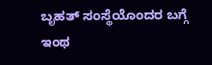ಬೃಹತ್ ಸಂಸ್ಥೆಯೊಂದರ ಬಗ್ಗೆ ಇಂಥ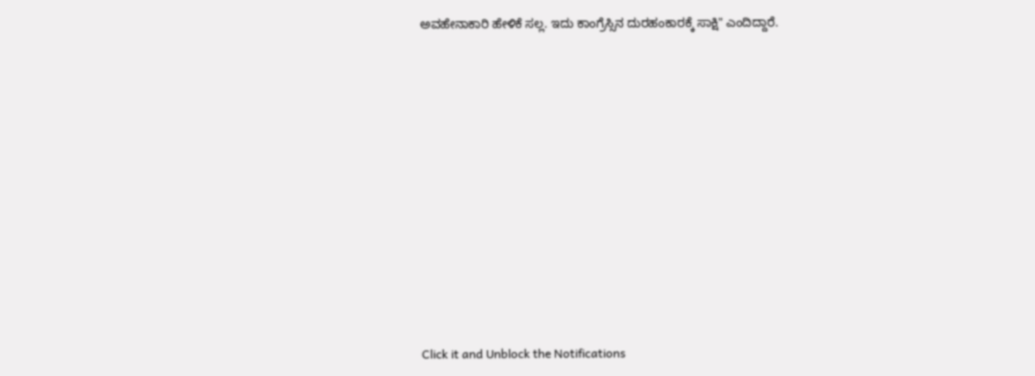ಅವಹೇನಾಕಾರಿ ಹೇಳಿಕೆ ಸಲ್ಲ. ಇದು ಕಾಂಗ್ರೆಸ್ಸಿನ ದುರಹಂಕಾರಕ್ಕೆ ಸಾಕ್ಷಿ" ಎಂದಿದ್ದಾರೆ.












Click it and Unblock the Notifications